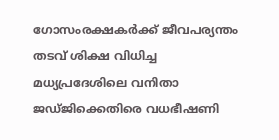ഗോസംരക്ഷകർക്ക് ജീവപര്യന്തം തടവ് ശിക്ഷ വിധിച്ച മധ്യപ്രദേശിലെ വനിതാ ജഡ്ജിക്കെതിരെ വധഭീഷണി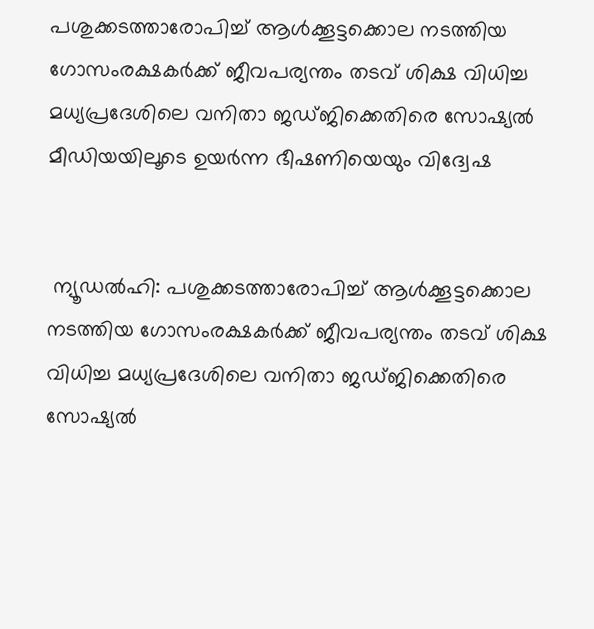പശുക്കടത്താരോപിച്ച് ആൾക്കൂട്ടക്കൊല നടത്തിയ ഗോസംരക്ഷകർക്ക് ജീവപര്യന്തം തടവ് ശിക്ഷ വിധിച്ച മധ്യപ്രദേശിലെ വനിതാ ജഡ്ജിക്കെതിരെ സോഷ്യൽ മീഡിയയിലൂടെ ഉയർന്ന ഭീഷണിയെയും വിദ്വേഷ


 ന്യൂഡൽഹി: പശുക്കടത്താരോപിച്ച് ആൾക്കൂട്ടക്കൊല നടത്തിയ ഗോസംരക്ഷകർക്ക് ജീവപര്യന്തം തടവ് ശിക്ഷ വിധിച്ച മധ്യപ്രദേശിലെ വനിതാ ജഡ്ജിക്കെതിരെ സോഷ്യൽ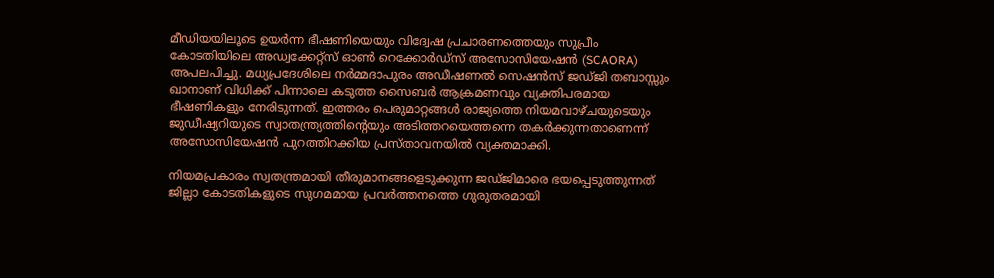മീഡിയയിലൂടെ ഉയർന്ന ഭീഷണിയെയും വിദ്വേഷ പ്രചാരണത്തെയും സുപ്രീം കോടതിയിലെ അഡ്വക്കേറ്റ്‌സ് ഓൺ റെക്കോർഡ്‌സ് അസോസിയേഷൻ (SCAORA) അപലപിച്ചു. മധ്യപ്രദേശിലെ നർമ്മദാപുരം അഡീഷണൽ സെഷൻസ് ജഡ്ജി തബാസ്സും ഖാനാണ് വിധിക്ക് പിന്നാലെ കടുത്ത സൈബർ ആക്രമണവും വ്യക്തിപരമായ ഭീഷണികളും നേരിടുന്നത്. ഇത്തരം പെരുമാറ്റങ്ങൾ രാജ്യത്തെ നിയമവാഴ്ചയുടെയും ജുഡീഷ്യറിയുടെ സ്വാതന്ത്ര്യത്തിന്റെയും അടിത്തറയെത്തന്നെ തകർക്കുന്നതാണെന്ന് അസോസിയേഷൻ പുറത്തിറക്കിയ പ്രസ്താവനയിൽ വ്യക്തമാക്കി.

നിയമപ്രകാരം സ്വതന്ത്രമായി തീരുമാനങ്ങളെടുക്കുന്ന ജഡ്ജിമാരെ ഭയപ്പെടുത്തുന്നത് ജില്ലാ കോടതികളുടെ സുഗമമായ പ്രവർത്തനത്തെ ഗുരുതരമായി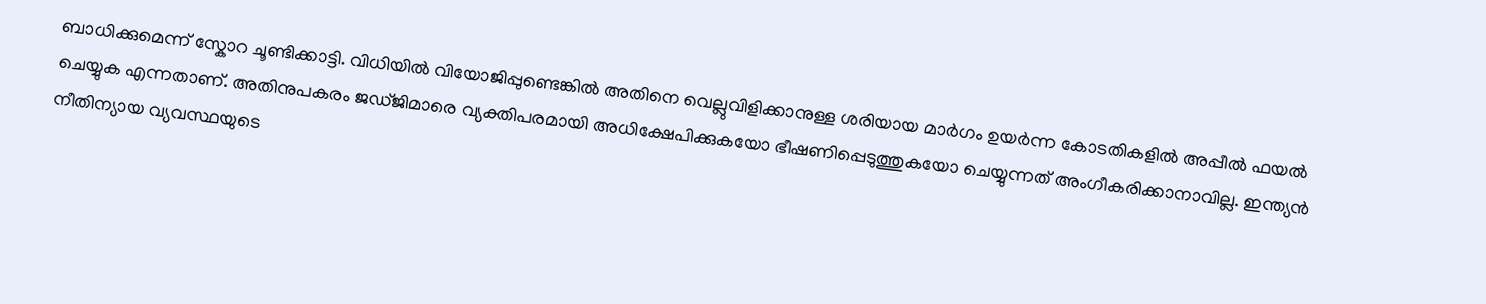ബാധിക്കുമെന്ന് സ്കോറ ചൂണ്ടിക്കാട്ടി. വിധിയിൽ വിയോജിപ്പുണ്ടെങ്കിൽ അതിനെ വെല്ലുവിളിക്കാനുള്ള ശരിയായ മാർഗം ഉയർന്ന കോടതികളിൽ അപ്പീൽ ഫയൽ ചെയ്യുക എന്നതാണ്. അതിനുപകരം ജഡ്ജിമാരെ വ്യക്തിപരമായി അധിക്ഷേപിക്കുകയോ ഭീഷണിപ്പെടുത്തുകയോ ചെയ്യുന്നത് അംഗീകരിക്കാനാവില്ല. ഇന്ത്യൻ നീതിന്യായ വ്യവസ്ഥയുടെ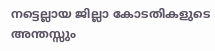നട്ടെല്ലായ ജില്ലാ കോടതികളുടെ അന്തസ്സും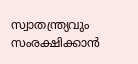സ്വാതന്ത്ര്യവും സംരക്ഷിക്കാൻ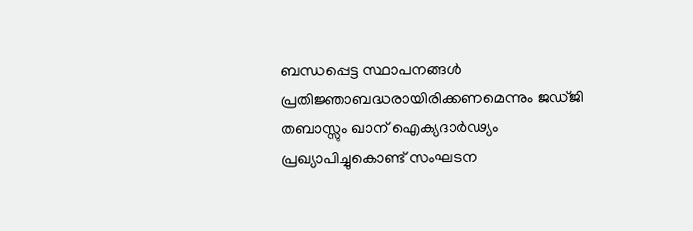ബന്ധപ്പെട്ട സ്ഥാപനങ്ങൾ പ്രതിജ്ഞാബദ്ധരായിരിക്കണമെന്നും ജഡ്ജി തബാസ്സും ഖാന് ഐക്യദാർഢ്യം പ്രഖ്യാപിച്ചുകൊണ്ട് സംഘടന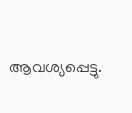ആവശ്യപ്പെട്ടു.